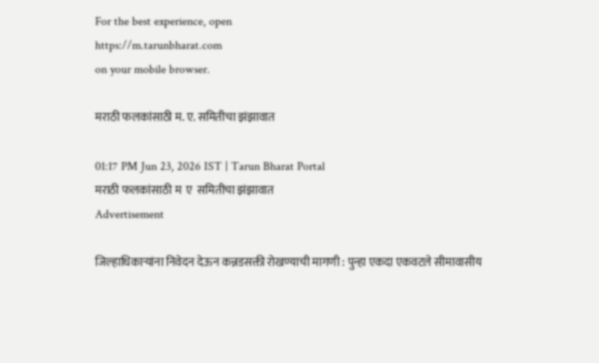For the best experience, open
https://m.tarunbharat.com
on your mobile browser.

मराठी फलकांसाठी म. ए. समितीचा झंझावात

01:17 PM Jun 23, 2026 IST | Tarun Bharat Portal
मराठी फलकांसाठी म  ए  समितीचा झंझावात
Advertisement

जिल्हाधिकाऱ्यांना निवेदन देऊन कन्नडसक्ती रोखण्याची मागणी : पुन्हा एकदा एकवटले सीमावासीय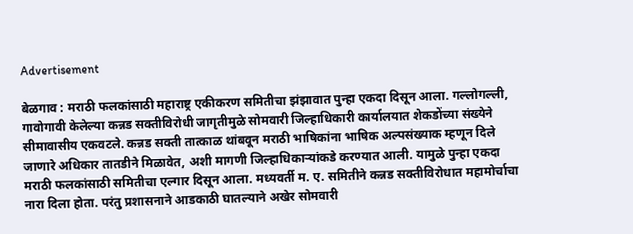Advertisement

बेळगाव : मराठी फलकांसाठी महाराष्ट्र एकीकरण समितीचा झंझावात पुन्हा एकदा दिसून आला. गल्लोगल्ली, गावोगावी केलेल्या कन्नड सक्तीविरोधी जागृतीमुळे सोमवारी जिल्हाधिकारी कार्यालयात शेकडोंच्या संख्येने सीमावासीय एकवटले. कन्नड सक्ती तात्काळ थांबवून मराठी भाषिकांना भाषिक अल्पसंख्याक म्हणून दिले जाणारे अधिकार तातडीने मिळावेत, अशी मागणी जिल्हाधिकाऱ्यांकडे करण्यात आली. यामुळे पुन्हा एकदा मराठी फलकांसाठी समितीचा एल्गार दिसून आला. मध्यवर्ती म. ए. समितीने कन्नड सक्तीविरोधात महामोर्चाचा नारा दिला होता. परंतु प्रशासनाने आडकाठी घातल्याने अखेर सोमवारी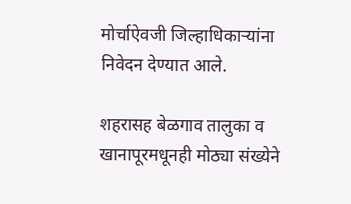मोर्चाऐवजी जिल्हाधिकाऱ्यांना निवेदन देण्यात आले.

शहरासह बेळगाव तालुका व खानापूरमधूनही मोठ्या संख्येने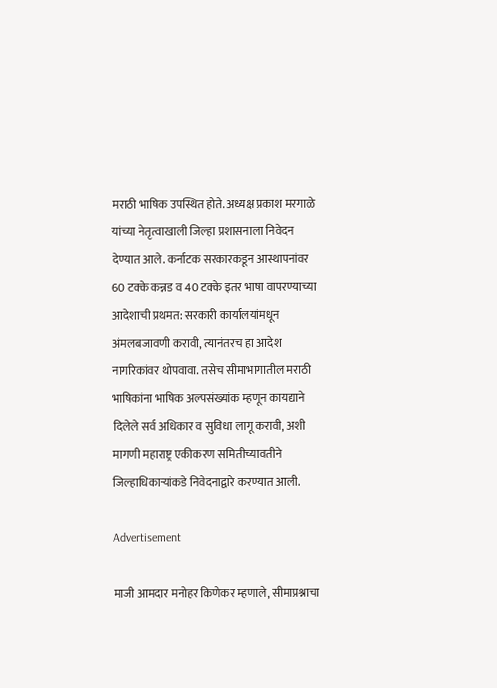मराठी भाषिक उपस्थित होते. अध्यक्ष प्रकाश मरगाळे यांच्या नेतृत्वाखाली जिल्हा प्रशासनाला निवेदन देण्यात आले. कर्नाटक सरकारकडून आस्थापनांवर 60 टक्के कन्नड व 40 टक्के इतर भाषा वापरण्याच्या आदेशाची प्रथमत: सरकारी कार्यालयांमधून अंमलबजावणी करावी, त्यानंतरच हा आदेश नागरिकांवर थोपवावा. तसेच सीमाभागातील मराठी भाषिकांना भाषिक अल्पसंख्यांक म्हणून कायद्याने दिलेले सर्व अधिकार व सुविधा लागू करावी, अशी मागणी महाराष्ट्र एकीकरण समितीच्यावतीने जिल्हाधिकाऱ्यांकडे निवेदनाद्वारे करण्यात आली.

Advertisement

माजी आमदार मनोहर किणेकर म्हणाले, सीमाप्रश्नाचा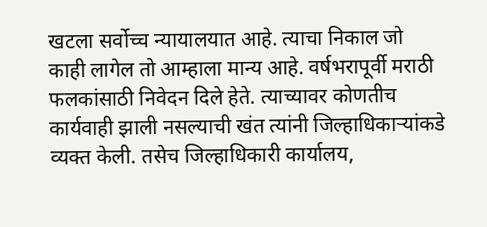खटला सर्वोच्च न्यायालयात आहे. त्याचा निकाल जो काही लागेल तो आम्हाला मान्य आहे. वर्षभरापूर्वी मराठी फलकांसाठी निवेदन दिले हेते. त्याच्यावर कोणतीच कार्यवाही झाली नसल्याची खंत त्यांनी जिल्हाधिकाऱ्यांकडे व्यक्त केली. तसेच जिल्हाधिकारी कार्यालय,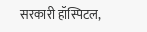सरकारी हॉस्पिटल,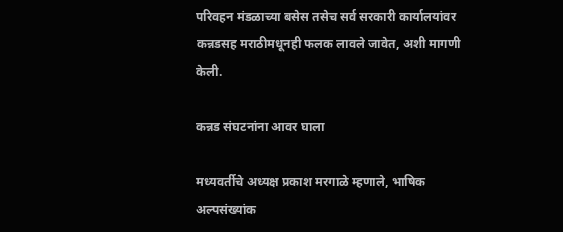परिवहन मंडळाच्या बसेस तसेच सर्व सरकारी कार्यालयांवर कन्नडसह मराठीमधूनही फलक लावले जावेत, अशी मागणी केली.

कन्नड संघटनांना आवर घाला

मध्यवर्तीचे अध्यक्ष प्रकाश मरगाळे म्हणाले, भाषिक अल्पसंख्यांक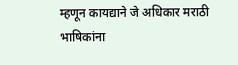म्हणून कायद्याने जे अधिकार मराठी भाषिकांना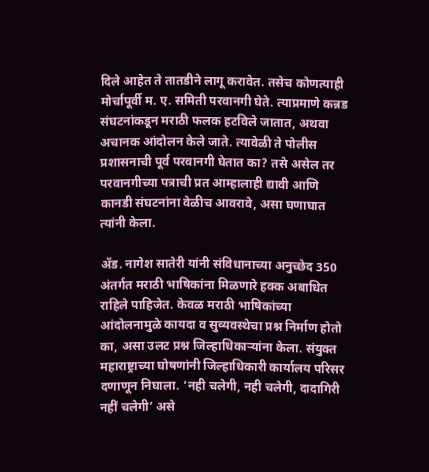दिले आहेत ते तातडीने लागू करावेत. तसेच कोणत्याही मोर्चापूर्वी म. ए. समिती परवानगी घेते. त्याप्रमाणे कन्नड संघटनांकडून मराठी फलक हटविले जातात, अथवा अचानक आंदोलन केले जाते. त्यावेळी ते पोलीस प्रशासनाची पूर्व परवानगी घेतात का? तसे असेल तर परवानगीच्या पत्राची प्रत आम्हालाही द्यावी आणि कानडी संघटनांना वेळीच आवरावे, असा घणाघात त्यांनी केला.

ॲड. नागेश सातेरी यांनी संविधानाच्या अनुच्छेद 350 अंतर्गत मराठी भाषिकांना मिळणारे हक्क अबाधित राहिले पाहिजेत. केवळ मराठी भाषिकांच्या आंदोलनामुळे कायदा व सुव्यवस्थेचा प्रश्न निर्माण होतो का, असा उलट प्रश्न जिल्हाधिकाऱ्यांना केला. संयुक्त महाराष्ट्राच्या घोषणांनी जिल्हाधिकारी कार्यालय परिसर दणाणून निघाला. ‘नही चलेगी, नही चलेगी, दादागिरी नहीं चलेगी’ असे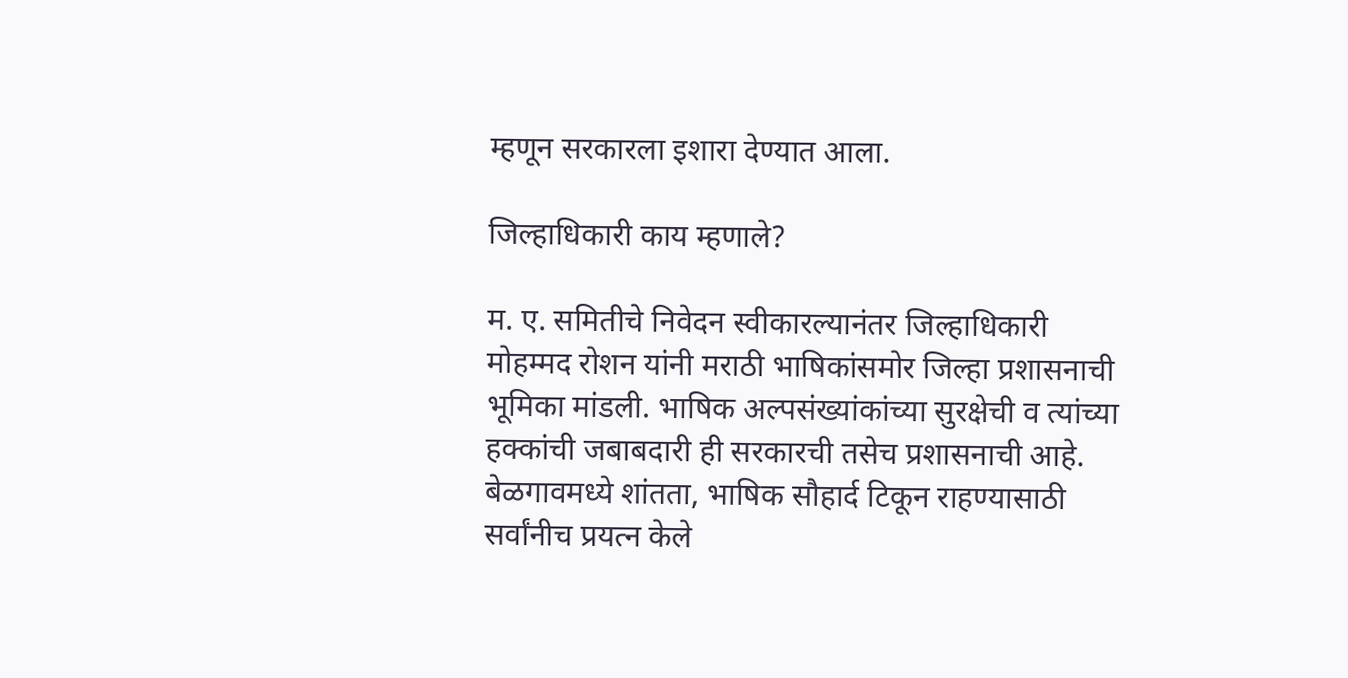म्हणून सरकारला इशारा देण्यात आला.

जिल्हाधिकारी काय म्हणाले?

म. ए. समितीचे निवेदन स्वीकारल्यानंतर जिल्हाधिकारी मोहम्मद रोशन यांनी मराठी भाषिकांसमोर जिल्हा प्रशासनाची भूमिका मांडली. भाषिक अल्पसंख्यांकांच्या सुरक्षेची व त्यांच्या हक्कांची जबाबदारी ही सरकारची तसेच प्रशासनाची आहे. बेळगावमध्ये शांतता, भाषिक सौहार्द टिकून राहण्यासाठी सर्वांनीच प्रयत्न केले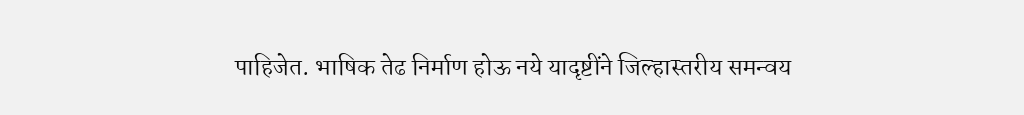पाहिजेत. भाषिक तेढ निर्माण होऊ नये यादृष्टींने जिल्हास्तरीय समन्वय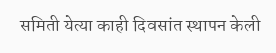समिती येत्या काही दिवसांत स्थापन केली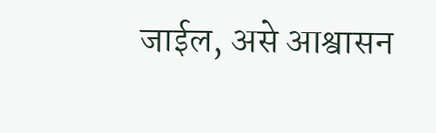जाईल, असे आश्वासन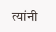त्यांनी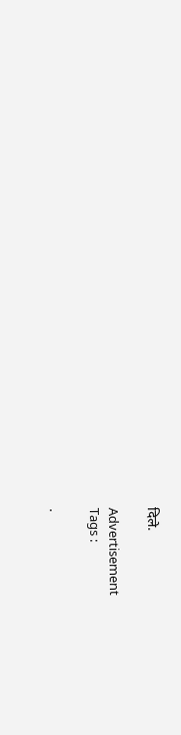दिले.

Advertisement
Tags :

.